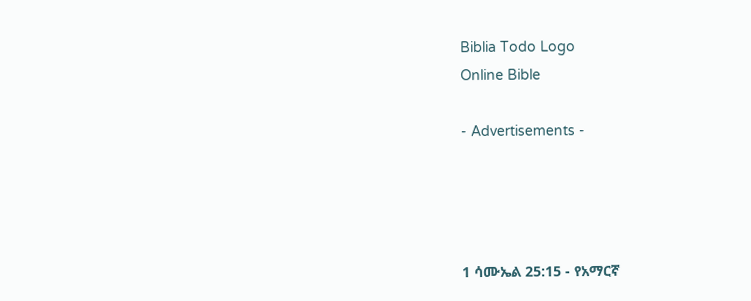Biblia Todo Logo
Online Bible

- Advertisements -




1 ሳሙኤል 25:15 - የአማርኛ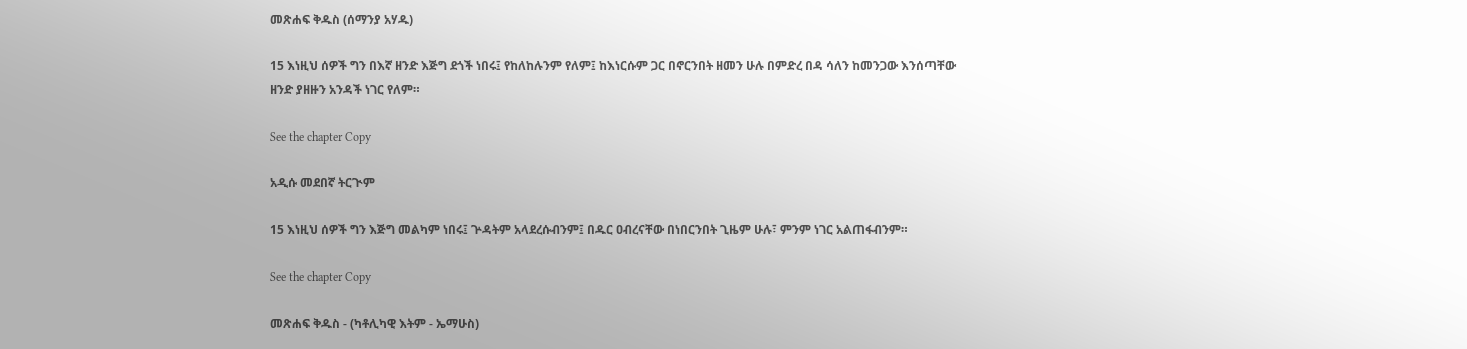መጽሐፍ ቅዱስ (ሰማንያ አሃዱ)

15 እነዚህ ሰዎች ግን በእኛ ዘንድ እጅግ ደጎች ነበሩ፤ የከለከሉንም የለም፤ ከእነርሱም ጋር በኖርንበት ዘመን ሁሉ በምድረ በዳ ሳለን ከመንጋው እንሰጣቸው ዘንድ ያዘዙን አንዳች ነገር የለም።

See the chapter Copy

አዲሱ መደበኛ ትርጒም

15 እነዚህ ሰዎች ግን እጅግ መልካም ነበሩ፤ ጕዳትም አላደረሱብንም፤ በዱር ዐብረናቸው በነበርንበት ጊዜም ሁሉ፣ ምንም ነገር አልጠፋብንም።

See the chapter Copy

መጽሐፍ ቅዱስ - (ካቶሊካዊ እትም - ኤማሁስ)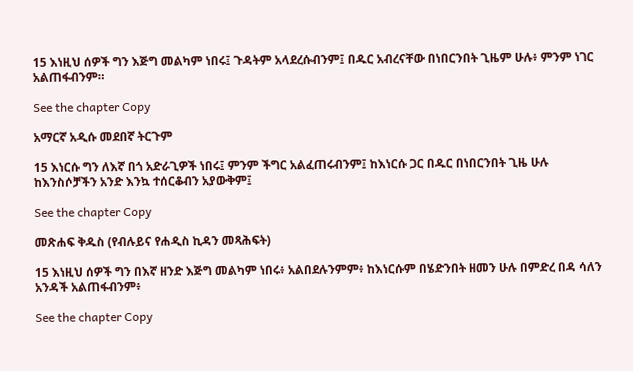15 እነዚህ ሰዎች ግን እጅግ መልካም ነበሩ፤ ጉዳትም አላደረሱብንም፤ በዱር አብረናቸው በነበርንበት ጊዜም ሁሉ፥ ምንም ነገር አልጠፋብንም።

See the chapter Copy

አማርኛ አዲሱ መደበኛ ትርጉም

15 እነርሱ ግን ለእኛ በጎ አድራጊዎች ነበሩ፤ ምንም ችግር አልፈጠሩብንም፤ ከእነርሱ ጋር በዱር በነበርንበት ጊዜ ሁሉ ከእንስሶቻችን አንድ እንኳ ተሰርቆብን አያውቅም፤

See the chapter Copy

መጽሐፍ ቅዱስ (የብሉይና የሐዲስ ኪዳን መጻሕፍት)

15 እነዚህ ሰዎች ግን በእኛ ዘንድ እጅግ መልካም ነበሩ፥ አልበደሉንምም፥ ከእነርሱም በሄድንበት ዘመን ሁሉ በምድረ በዳ ሳለን አንዳች አልጠፋብንም፥

See the chapter Copy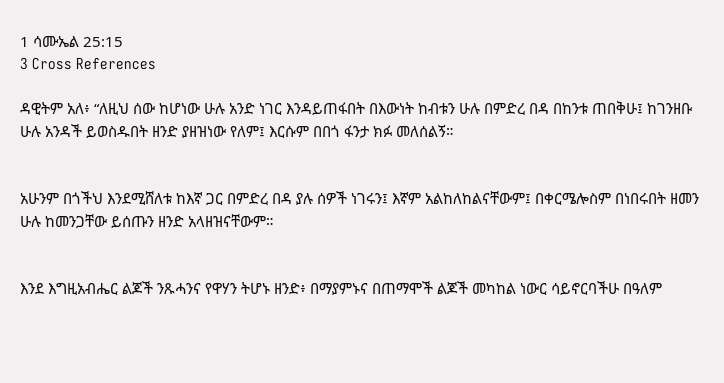1 ሳሙኤል 25:15
3 Cross References

ዳዊትም አለ፥ “ለዚህ ሰው ከሆነው ሁሉ አንድ ነገር እንዳይጠፋበት በእውነት ከብቱን ሁሉ በምድረ በዳ በከንቱ ጠበቅሁ፤ ከገንዘቡ ሁሉ አንዳች ይወስዱበት ዘንድ ያዘዝነው የለም፤ እርሱም በበጎ ፋንታ ክፉ መለሰልኝ።


አሁንም በጎችህ እንደሚሸለቱ ከእኛ ጋር በምድረ በዳ ያሉ ሰዎች ነገሩን፤ እኛም አልከለከልናቸውም፤ በቀርሜሎስም በነበሩበት ዘመን ሁሉ ከመንጋቸው ይሰጡን ዘንድ አላዘዝናቸውም።


እንደ እግዚአብሔር ልጆች ንጹሓንና የዋሃን ትሆኑ ዘንድ፥ በማያምኑና በጠማሞች ልጆች መካከል ነውር ሳይኖርባችሁ በዓለም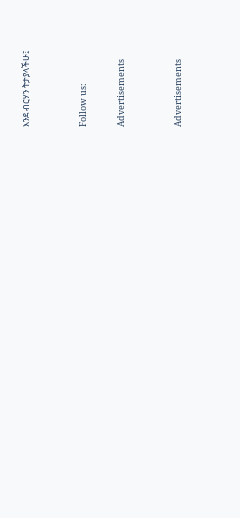እንደ ብርሃን ትታያላችሁ፤


Follow us:

Advertisements


Advertisements